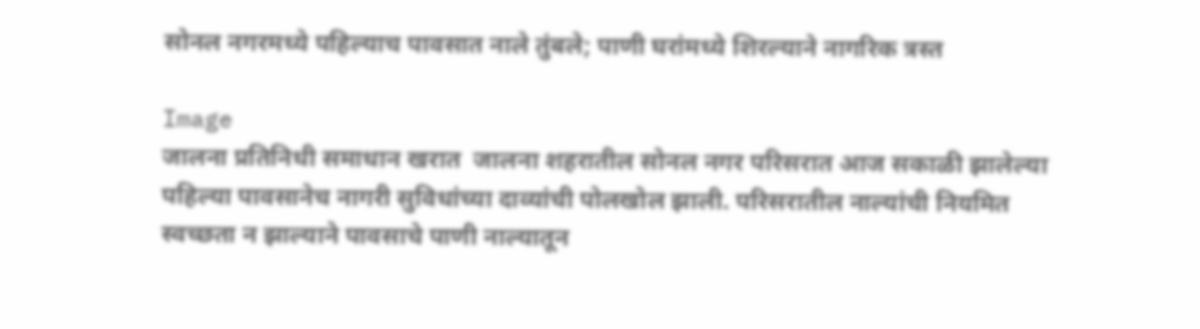सोनल नगरमध्ये पहिल्याच पावसात नाले तुंबले; पाणी घरांमध्ये शिरल्याने नागरिक त्रस्त

Image
जालना प्रतिनिधी समाधान खरात  जालना शहरातील सोनल नगर परिसरात आज सकाळी झालेल्या पहिल्या पावसानेच नागरी सुविधांच्या दाव्यांची पोलखोल झाली. परिसरातील नाल्यांची नियमित स्वच्छता न झाल्याने पावसाचे पाणी नाल्यातून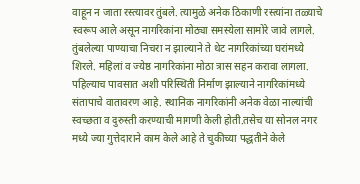वाहून न जाता रस्त्यावर तुंबले. त्यामुळे अनेक ठिकाणी रस्त्यांना तळ्याचे स्वरूप आले असून नागरिकांना मोठ्या समस्येला सामोरे जावे लागले. तुंबलेल्या पाण्याचा निचरा न झाल्याने ते थेट नागरिकांच्या घरांमध्ये शिरले. महिलां व ज्येष्ठ नागरिकांना मोठा त्रास सहन करावा लागला. पहिल्याच पावसात अशी परिस्थिती निर्माण झाल्याने नागरिकांमध्ये संतापाचे वातावरण आहे. स्थानिक नागरिकांनी अनेक वेळा नाल्यांची स्वच्छता व दुरुस्ती करण्याची मागणी केली होती.तसेच या सोनल नगर मध्ये ज्या गुत्तेदाराने काम केले आहे ते चुकीच्या पद्धतीने केले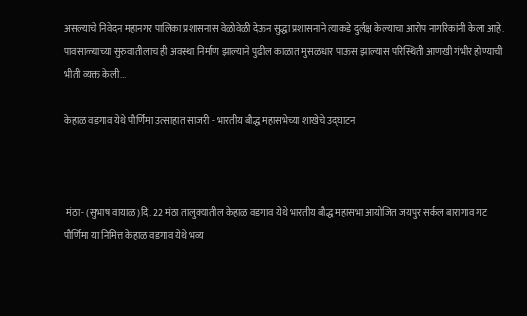असल्याचे निवेदन महानगर पालिका प्रशासनास वेळोवेळी देऊन सुद्धा प्रशासनाने त्याकडे दुर्लक्ष केल्याचा आरोप नागरिकांनी केला आहे. पावसाळ्याच्या सुरुवातीलाच ही अवस्था निर्माण झाल्याने पुढील काळात मुसळधार पाऊस झाल्यास परिस्थिती आणखी गंभीर होण्याची भीती व्यक्त केली...

केहाळ वडगाव येथे पौर्णिमा उत्साहात साजरी - भारतीय बौद्ध महासभेच्या शाखेचे उद्घाटन



 मंठा- (सुभाष वायाळ)दि. 22 मंठा तालुक्यातील केहाळ वडगाव येथे भारतीय बौद्ध महासभा आयोजित जयपुर सर्कल बारागाव गट पौर्णिमा या निमित्त केहाळ वडगाव येथे भव्य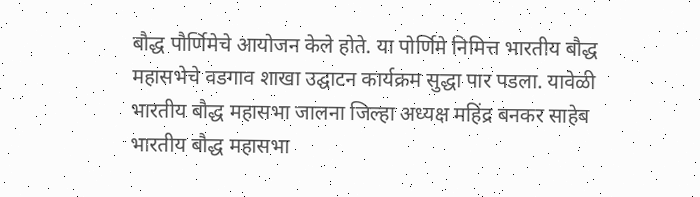बौद्ध पौर्णिमेचे आयोजन केले होते. या पोर्णिमे निमित्त भारतीय बौद्ध महासभेचे वडगाव शाखा उद्घाटन कार्यक्रम सुद्धा पार पडला. यावेळी भारतीय बौद्ध महासभा जालना जिल्हा अध्यक्ष महिंद्र बनकर साहेब भारतीय बौद्ध महासभा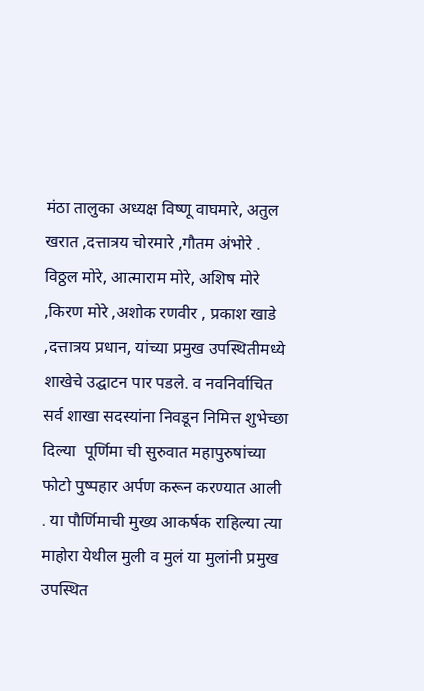मंठा तालुका अध्यक्ष विष्णू वाघमारे, अतुल खरात ,दत्तात्रय चोरमारे ,गौतम अंभोरे . विठ्ठल मोरे, आत्माराम मोरे, अशिष मोरे ,किरण मोरे ,अशोक रणवीर , प्रकाश खाडे ,दत्तात्रय प्रधान, यांच्या प्रमुख उपस्थितीमध्ये शाखेचे उद्घाटन पार पडले. व नवनिर्वाचित सर्व शाखा सदस्यांना निवडून निमित्त शुभेच्छा दिल्या  पूर्णिमा ची सुरुवात महापुरुषांच्या फोटो पुष्पहार अर्पण करून करण्यात आली . या पौर्णिमाची मुख्य आकर्षक राहिल्या त्या माहोरा येथील मुली व मुलं या मुलांनी प्रमुख उपस्थित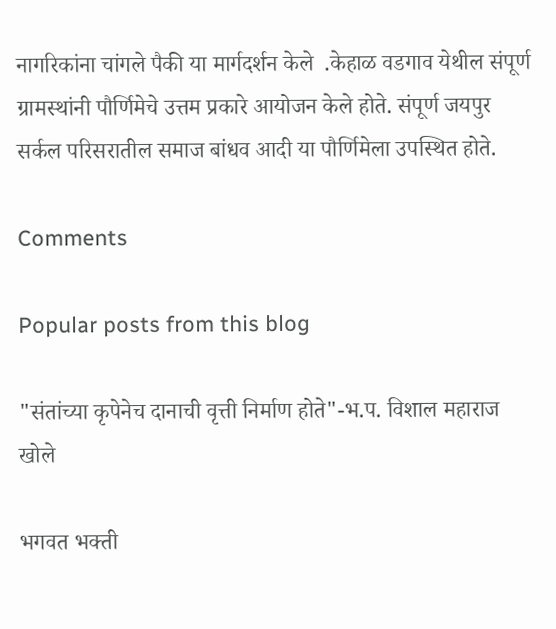नागरिकांना चांगले पैकी या मार्गदर्शन केले  .केहाळ वडगाव येथील संपूर्ण ग्रामस्थांनी पौर्णिमेचे उत्तम प्रकारे आयोजन केले होते. संपूर्ण जयपुर सर्कल परिसरातील समाज बांधव आदी या पौर्णिमेला उपस्थित होते.

Comments

Popular posts from this blog

"संतांच्या कृपेनेच दानाची वृत्ती निर्माण होते"-भ.प. विशाल महाराज खोले

भगवत भक्ती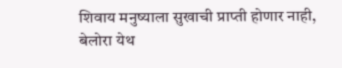शिवाय मनुष्याला सुखाची प्राप्ती होणार नाही, बेलोरा येथ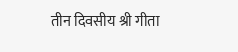तीन दिवसीय श्री गीता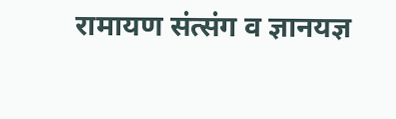रामायण संत्संग व ज्ञानयज्ञ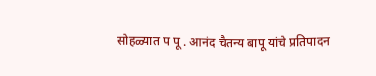सोहळ्यात प पू . आनंद चैतन्य बापू यांचे प्रतिपादन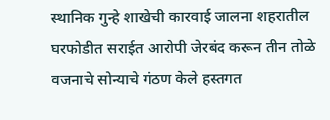स्थानिक गुन्हे शाखेची कारवाई जालना शहरातील घरफोडीत सराईत आरोपी जेरबंद करून तीन तोळे वजनाचे सोन्याचे गंठण केले हस्तगत